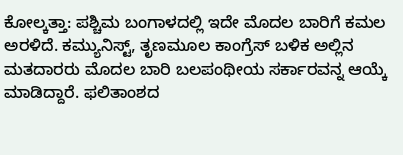ಕೋಲ್ಕತ್ತಾ: ಪಶ್ಚಿಮ ಬಂಗಾಳದಲ್ಲಿ ಇದೇ ಮೊದಲ ಬಾರಿಗೆ ಕಮಲ ಅರಳಿದೆ. ಕಮ್ಯುನಿಸ್ಟ್, ತೃಣಮೂಲ ಕಾಂಗ್ರೆಸ್ ಬಳಿಕ ಅಲ್ಲಿನ ಮತದಾರರು ಮೊದಲ ಬಾರಿ ಬಲಪಂಥೀಯ ಸರ್ಕಾರವನ್ನ ಆಯ್ಕೆ ಮಾಡಿದ್ದಾರೆ. ಫಲಿತಾಂಶದ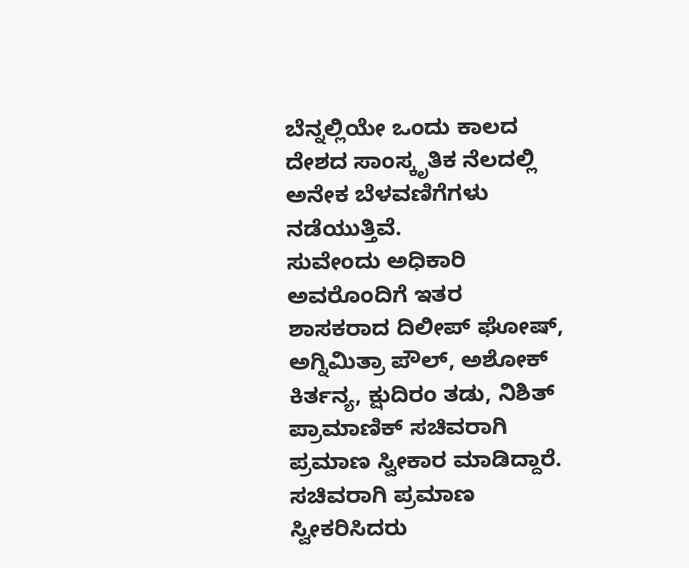ಬೆನ್ನಲ್ಲಿಯೇ ಒಂದು ಕಾಲದ ದೇಶದ ಸಾಂಸ್ಕೃತಿಕ ನೆಲದಲ್ಲಿ ಅನೇಕ ಬೆಳವಣಿಗೆಗಳು ನಡೆಯುತ್ತಿವೆ.
ಸುವೇಂದು ಅಧಿಕಾರಿ ಅವರೊಂದಿಗೆ ಇತರ ಶಾಸಕರಾದ ದಿಲೀಪ್ ಘೋಷ್, ಅಗ್ನಿಮಿತ್ರಾ ಪೌಲ್, ಅಶೋಕ್ ಕಿರ್ತನ್ಯ, ಕ್ಷುದಿರಂ ತಡು, ನಿಶಿತ್ ಪ್ರಾಮಾಣಿಕ್ ಸಚಿವರಾಗಿ ಪ್ರಮಾಣ ಸ್ವೀಕಾರ ಮಾಡಿದ್ದಾರೆ. ಸಚಿವರಾಗಿ ಪ್ರಮಾಣ ಸ್ವೀಕರಿಸಿದರು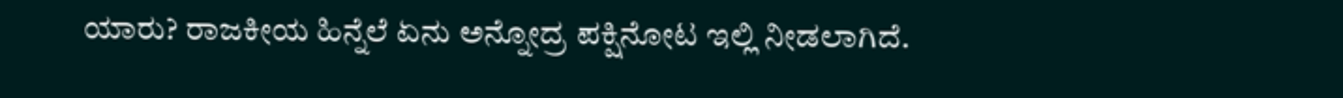ಯಾರು? ರಾಜಕೀಯ ಹಿನ್ನೆಲೆ ಏನು ಅನ್ನೋದ್ರ ಪಕ್ಷಿನೋಟ ಇಲ್ಲಿ ನೀಡಲಾಗಿದೆ.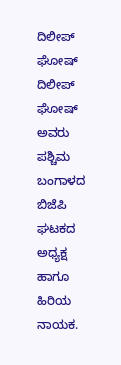ದಿಲೀಪ್ ಘೋಷ್
ದಿಲೀಪ್ ಘೋಷ್ ಅವರು ಪಶ್ಚಿಮ ಬಂಗಾಳದ ಬಿಜೆಪಿ ಘಟಕದ ಅಧ್ಯಕ್ಷ ಹಾಗೂ ಹಿರಿಯ ನಾಯಕ.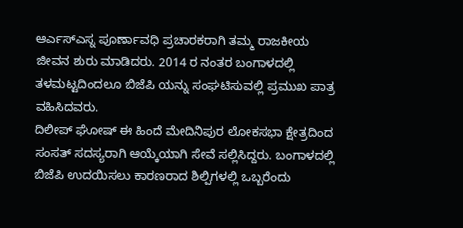ಆರ್ಎಸ್ಎಸ್ನ ಪೂರ್ಣಾವಧಿ ಪ್ರಚಾರಕರಾಗಿ ತಮ್ಮ ರಾಜಕೀಯ ಜೀವನ ಶುರು ಮಾಡಿದರು. 2014 ರ ನಂತರ ಬಂಗಾಳದಲ್ಲಿ ತಳಮಟ್ಟದಿಂದಲೂ ಬಿಜೆಪಿ ಯನ್ನು ಸಂಘಟಿಸುವಲ್ಲಿ ಪ್ರಮುಖ ಪಾತ್ರ ವಹಿಸಿದವರು.
ದಿಲೀಪ್ ಘೋಷ್ ಈ ಹಿಂದೆ ಮೇದಿನಿಪುರ ಲೋಕಸಭಾ ಕ್ಷೇತ್ರದಿಂದ ಸಂಸತ್ ಸದಸ್ಯರಾಗಿ ಆಯ್ಕೆಯಾಗಿ ಸೇವೆ ಸಲ್ಲಿಸಿದ್ದರು. ಬಂಗಾಳದಲ್ಲಿ ಬಿಜೆಪಿ ಉದಯಿಸಲು ಕಾರಣರಾದ ಶಿಲ್ಪಿಗಳಲ್ಲಿ ಒಬ್ಬರೆಂದು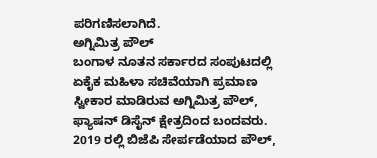ಪರಿಗಣಿಸಲಾಗಿದೆ.
ಅಗ್ನಿಮಿತ್ರ ಪೌಲ್
ಬಂಗಾಳ ನೂತನ ಸರ್ಕಾರದ ಸಂಪುಟದಲ್ಲಿ ಏಕೈಕ ಮಹಿಳಾ ಸಚಿವೆಯಾಗಿ ಪ್ರಮಾಣ ಸ್ವೀಕಾರ ಮಾಡಿರುವ ಅಗ್ನಿಮಿತ್ರ ಪೌಲ್, ಫ್ಯಾಷನ್ ಡಿಸೈನ್ ಕ್ಷೇತ್ರದಿಂದ ಬಂದವರು.
2019 ರಲ್ಲಿ ಬಿಜೆಪಿ ಸೇರ್ಪಡೆಯಾದ ಪೌಲ್,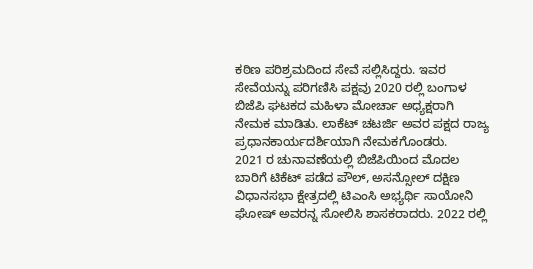ಕಠಿಣ ಪರಿಶ್ರಮದಿಂದ ಸೇವೆ ಸಲ್ಲಿಸಿದ್ದರು. ಇವರ ಸೇವೆಯನ್ನು ಪರಿಗಣಿಸಿ ಪಕ್ಷವು 2020 ರಲ್ಲಿ ಬಂಗಾಳ ಬಿಜೆಪಿ ಘಟಕದ ಮಹಿಳಾ ಮೋರ್ಚಾ ಅಧ್ಯಕ್ಷರಾಗಿ ನೇಮಕ ಮಾಡಿತು. ಲಾಕೆಟ್ ಚಟರ್ಜಿ ಅವರ ಪಕ್ಷದ ರಾಜ್ಯ ಪ್ರಧಾನಕಾರ್ಯದರ್ಶಿಯಾಗಿ ನೇಮಕಗೊಂಡರು.
2021 ರ ಚುನಾವಣೆಯಲ್ಲಿ ಬಿಜೆಪಿಯಿಂದ ಮೊದಲ ಬಾರಿಗೆ ಟಿಕೆಟ್ ಪಡೆದ ಪೌಲ್, ಅಸನ್ಸೋಲ್ ದಕ್ಷಿಣ ವಿಧಾನಸಭಾ ಕ್ಷೇತ್ರದಲ್ಲಿ ಟಿಎಂಸಿ ಅಭ್ಯರ್ಥಿ ಸಾಯೋನಿ ಘೋಷ್ ಅವರನ್ನ ಸೋಲಿಸಿ ಶಾಸಕರಾದರು. 2022 ರಲ್ಲಿ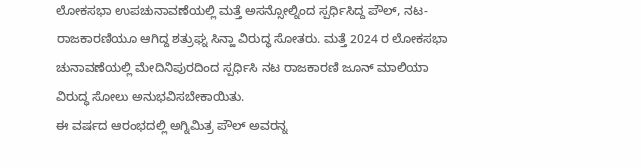ಲೋಕಸಭಾ ಉಪಚುನಾವಣೆಯಲ್ಲಿ ಮತ್ತೆ ಅಸನ್ಸೋಲ್ನಿಂದ ಸ್ಪರ್ಧಿಸಿದ್ದ ಪೌಲ್, ನಟ-ರಾಜಕಾರಣಿಯೂ ಆಗಿದ್ದ ಶತ್ರುಘ್ನ ಸಿನ್ಹಾ ವಿರುದ್ಧ ಸೋತರು. ಮತ್ತೆ 2024 ರ ಲೋಕಸಭಾ ಚುನಾವಣೆಯಲ್ಲಿ ಮೇದಿನಿಪುರದಿಂದ ಸ್ಪರ್ಧಿಸಿ ನಟ ರಾಜಕಾರಣಿ ಜೂನ್ ಮಾಲಿಯಾ ವಿರುದ್ಧ ಸೋಲು ಅನುಭವಿಸಬೇಕಾಯಿತು.
ಈ ವರ್ಷದ ಆರಂಭದಲ್ಲಿ ಅಗ್ನಿಮಿತ್ರ ಪೌಲ್ ಅವರನ್ನ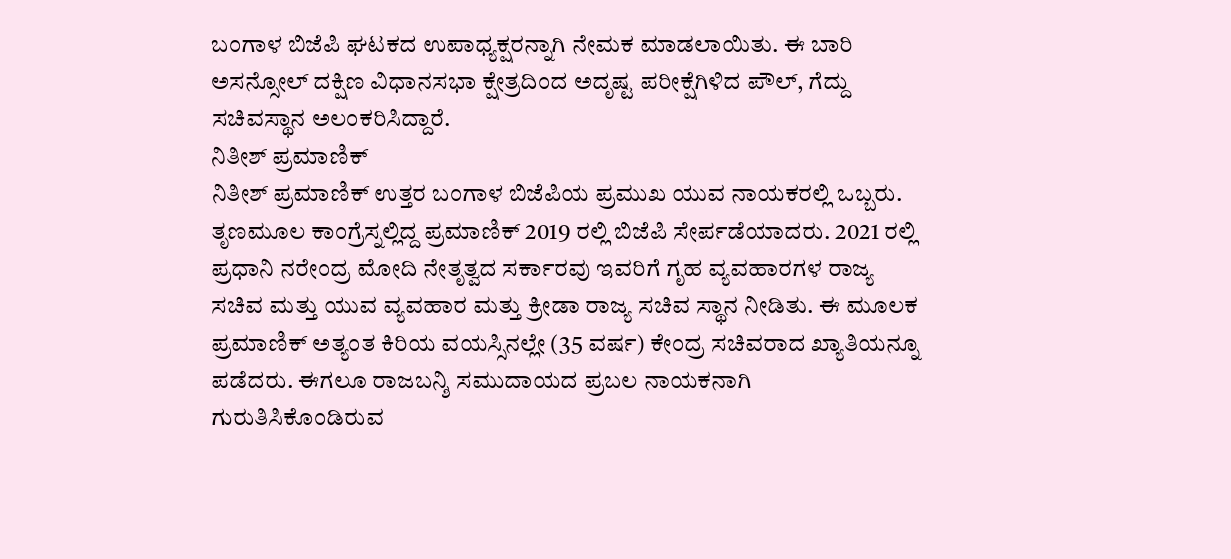ಬಂಗಾಳ ಬಿಜೆಪಿ ಘಟಕದ ಉಪಾಧ್ಯಕ್ಷರನ್ನಾಗಿ ನೇಮಕ ಮಾಡಲಾಯಿತು. ಈ ಬಾರಿ ಅಸನ್ಸೋಲ್ ದಕ್ಷಿಣ ವಿಧಾನಸಭಾ ಕ್ಷೇತ್ರದಿಂದ ಅದೃಷ್ಟ ಪರೀಕ್ಷೆಗಿಳಿದ ಪೌಲ್, ಗೆದ್ದು ಸಚಿವಸ್ಥಾನ ಅಲಂಕರಿಸಿದ್ದಾರೆ.
ನಿತೀಶ್ ಪ್ರಮಾಣಿಕ್
ನಿತೀಶ್ ಪ್ರಮಾಣಿಕ್ ಉತ್ತರ ಬಂಗಾಳ ಬಿಜೆಪಿಯ ಪ್ರಮುಖ ಯುವ ನಾಯಕರಲ್ಲಿ ಒಬ್ಬರು. ತೃಣಮೂಲ ಕಾಂಗ್ರೆಸ್ನಲ್ಲಿದ್ದ ಪ್ರಮಾಣಿಕ್ 2019 ರಲ್ಲಿ ಬಿಜೆಪಿ ಸೇರ್ಪಡೆಯಾದರು. 2021 ರಲ್ಲಿ ಪ್ರಧಾನಿ ನರೇಂದ್ರ ಮೋದಿ ನೇತೃತ್ವದ ಸರ್ಕಾರವು ಇವರಿಗೆ ಗೃಹ ವ್ಯವಹಾರಗಳ ರಾಜ್ಯ ಸಚಿವ ಮತ್ತು ಯುವ ವ್ಯವಹಾರ ಮತ್ತು ಕ್ರೀಡಾ ರಾಜ್ಯ ಸಚಿವ ಸ್ಥಾನ ನೀಡಿತು. ಈ ಮೂಲಕ ಪ್ರಮಾಣಿಕ್ ಅತ್ಯಂತ ಕಿರಿಯ ವಯಸ್ಸಿನಲ್ಲೇ (35 ವರ್ಷ) ಕೇಂದ್ರ ಸಚಿವರಾದ ಖ್ಯಾತಿಯನ್ನೂ ಪಡೆದರು. ಈಗಲೂ ರಾಜಬನ್ಶಿ ಸಮುದಾಯದ ಪ್ರಬಲ ನಾಯಕನಾಗಿ ಗುರುತಿಸಿಕೊಂಡಿರುವ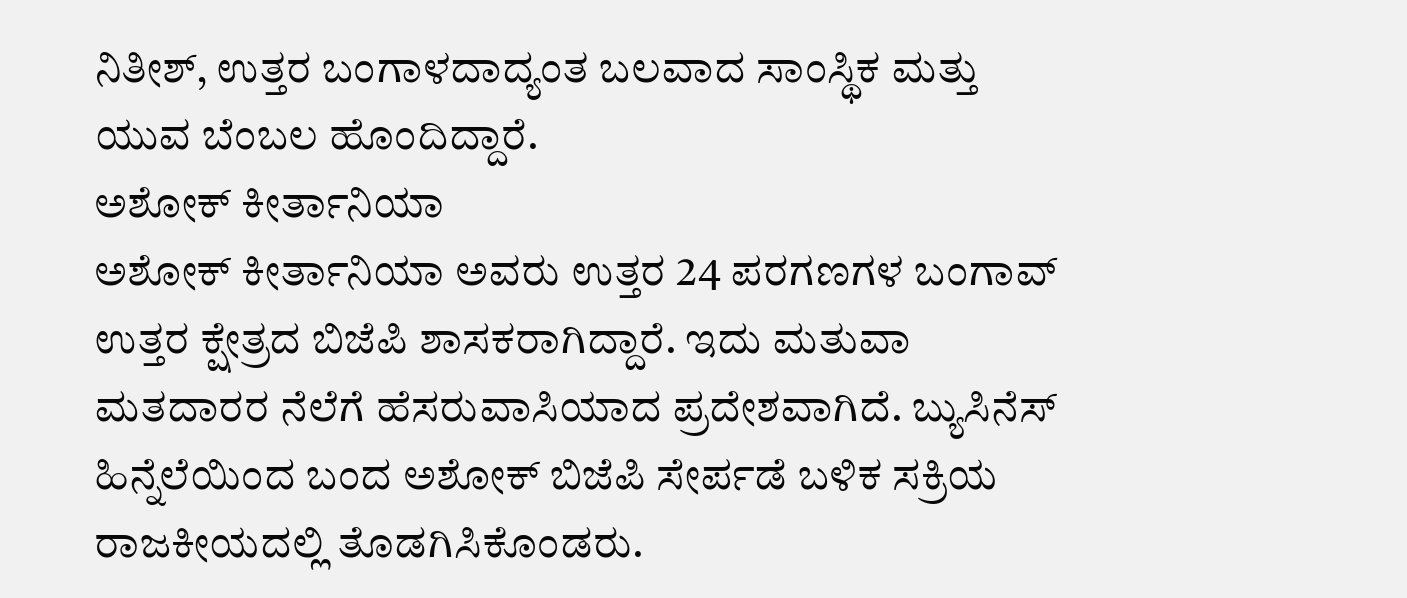ನಿತೀಶ್, ಉತ್ತರ ಬಂಗಾಳದಾದ್ಯಂತ ಬಲವಾದ ಸಾಂಸ್ಥಿಕ ಮತ್ತು ಯುವ ಬೆಂಬಲ ಹೊಂದಿದ್ದಾರೆ.
ಅಶೋಕ್ ಕೀರ್ತಾನಿಯಾ
ಅಶೋಕ್ ಕೀರ್ತಾನಿಯಾ ಅವರು ಉತ್ತರ 24 ಪರಗಣಗಳ ಬಂಗಾವ್ ಉತ್ತರ ಕ್ಷೇತ್ರದ ಬಿಜೆಪಿ ಶಾಸಕರಾಗಿದ್ದಾರೆ. ಇದು ಮತುವಾ ಮತದಾರರ ನೆಲೆಗೆ ಹೆಸರುವಾಸಿಯಾದ ಪ್ರದೇಶವಾಗಿದೆ. ಬ್ಯುಸಿನೆಸ್ ಹಿನ್ನೆಲೆಯಿಂದ ಬಂದ ಅಶೋಕ್ ಬಿಜೆಪಿ ಸೇರ್ಪಡೆ ಬಳಿಕ ಸಕ್ರಿಯ ರಾಜಕೀಯದಲ್ಲಿ ತೊಡಗಿಸಿಕೊಂಡರು.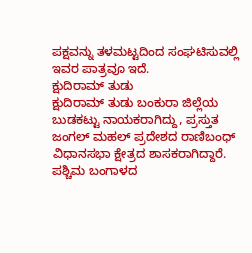ಪಕ್ಷವನ್ನು ತಳಮಟ್ಟದಿಂದ ಸಂಘಟಿಸುವಲ್ಲಿ ಇವರ ಪಾತ್ರವೂ ಇದೆ.
ಕ್ಷುದಿರಾಮ್ ತುಡು
ಕ್ಷುದಿರಾಮ್ ತುಡು ಬಂಕುರಾ ಜಿಲ್ಲೆಯ ಬುಡಕಟ್ಟು ನಾಯಕರಾಗಿದ್ದು, ಪ್ರಸ್ತುತ ಜಂಗಲ್ ಮಹಲ್ ಪ್ರದೇಶದ ರಾಣಿಬಂಧ್ ವಿಧಾನಸಭಾ ಕ್ಷೇತ್ರದ ಶಾಸಕರಾಗಿದ್ದಾರೆ. ಪಶ್ಚಿಮ ಬಂಗಾಳದ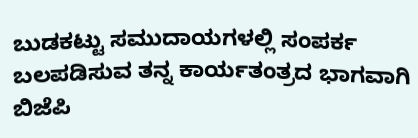ಬುಡಕಟ್ಟು ಸಮುದಾಯಗಳಲ್ಲಿ ಸಂಪರ್ಕ ಬಲಪಡಿಸುವ ತನ್ನ ಕಾರ್ಯತಂತ್ರದ ಭಾಗವಾಗಿ ಬಿಜೆಪಿ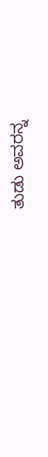ತುಡು ಅವರನ್ನ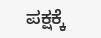ಪಕ್ಷಕ್ಕೆ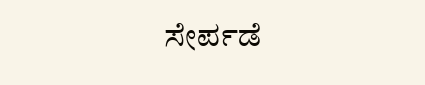ಸೇರ್ಪಡೆ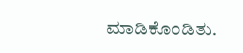ಮಾಡಿಕೊಂಡಿತು.